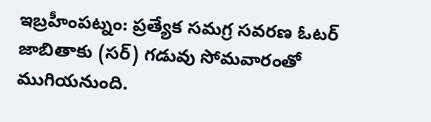ఇబ్రహీంపట్నం: ప్రత్యేక సమగ్ర సవరణ ఓటర్ జాబితాకు (సర్) గడువు సోమవారంతో ముగియనుంది.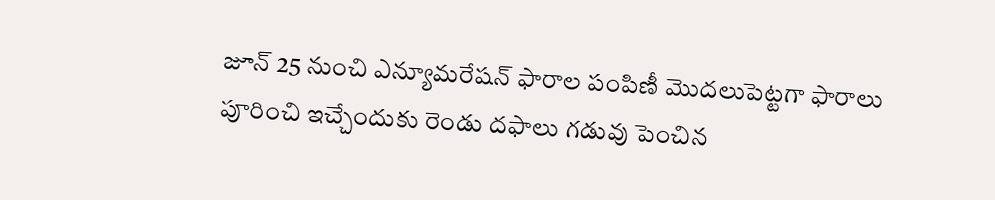జూన్ 25 నుంచి ఎన్యూమరేషన్ ఫారాల పంపిణీ మొదలుపెట్టగా ఫారాలు పూరించి ఇచ్చేందుకు రెండు దఫాలు గడువు పెంచిన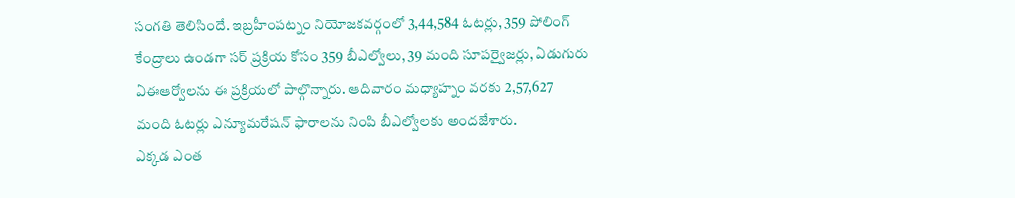సంగతి తెలిసిందే. ఇబ్రహీంపట్నం నియోజకవర్గంలో 3,44,584 ఓటర్లు, 359 పోలింగ్ కేంద్రాలు ఉండగా సర్ ప్రక్రియ కోసం 359 బీఎల్వోలు, 39 మంది సూపర్వైజర్లు, ఏడుగురు ఏఈఆర్వోలను ఈ ప్రక్రియలో పాల్గొన్నారు. ఆదివారం మధ్యాహ్నం వరకు 2,57,627 మంది ఓటర్లు ఎన్యూమరేషన్ ఫారాలను నింపి బీఎల్వోలకు అందజేశారు.
ఎక్కడ ఎంత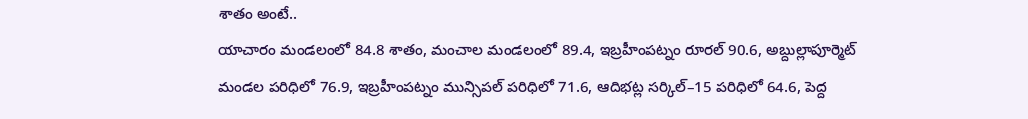శాతం అంటే..
యాచారం మండలంలో 84.8 శాతం, మంచాల మండలంలో 89.4, ఇబ్రహీంపట్నం రూరల్ 90.6, అబ్దుల్లాపూర్మెట్ మండల పరిధిలో 76.9, ఇబ్రహీంపట్నం మున్సిపల్ పరిధిలో 71.6, ఆదిభట్ల సర్కిల్–15 పరిధిలో 64.6, పెద్ద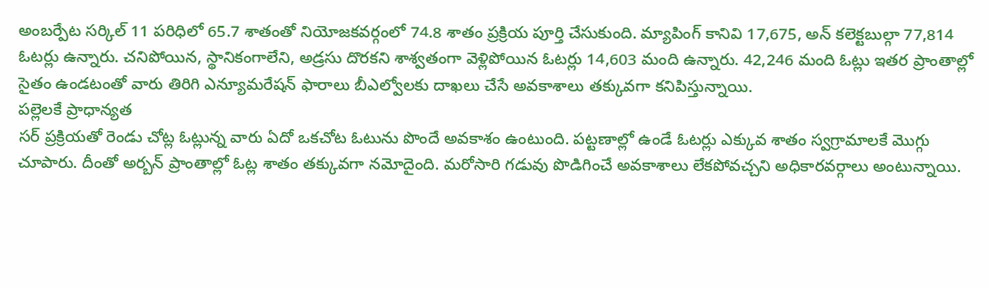అంబర్పేట సర్కిల్ 11 పరిధిలో 65.7 శాతంతో నియోజకవర్గంలో 74.8 శాతం ప్రక్రియ పూర్తి చేసుకుంది. మ్యాపింగ్ కానివి 17,675, అన్ కలెక్టబుల్గా 77,814 ఓటర్లు ఉన్నారు. చనిపోయిన, స్థానికంగాలేని, అడ్రసు దొరకని శాశ్వతంగా వెళ్లిపోయిన ఓటర్లు 14,603 మంది ఉన్నారు. 42,246 మంది ఓట్లు ఇతర ప్రాంతాల్లో సైతం ఉండటంతో వారు తిరిగి ఎన్యూమరేషన్ ఫారాలు బీఎల్వోలకు దాఖలు చేసే అవకాశాలు తక్కువగా కనిపిస్తున్నాయి.
పల్లెలకే ప్రాధాన్యత
సర్ ప్రక్రియతో రెండు చోట్ల ఓట్లున్న వారు ఏదో ఒకచోట ఓటును పొందే అవకాశం ఉంటుంది. పట్టణాల్లో ఉండే ఓటర్లు ఎక్కువ శాతం స్వగ్రామాలకే మొగ్గు చూపారు. దీంతో అర్బన్ ప్రాంతాల్లో ఓట్ల శాతం తక్కువగా నమోదైంది. మరోసారి గడువు పొడిగించే అవకాశాలు లేకపోవచ్చని అధికారవర్గాలు అంటున్నాయి.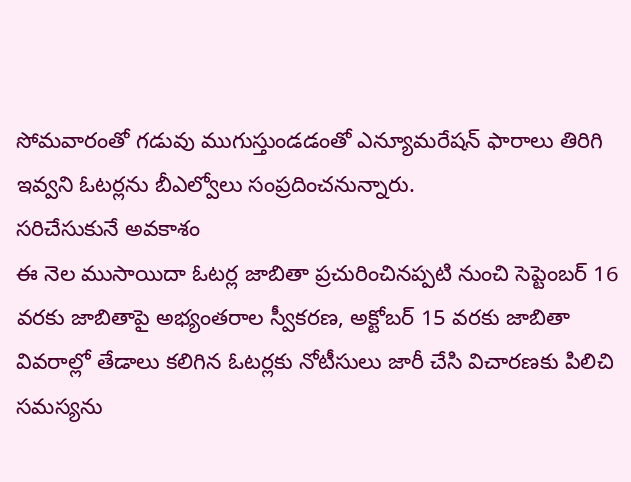సోమవారంతో గడువు ముగుస్తుండడంతో ఎన్యూమరేషన్ ఫారాలు తిరిగి ఇవ్వని ఓటర్లను బీఎల్వోలు సంప్రదించనున్నారు.
సరిచేసుకునే అవకాశం
ఈ నెల ముసాయిదా ఓటర్ల జాబితా ప్రచురించినప్పటి నుంచి సెప్టెంబర్ 16 వరకు జాబితాపై అభ్యంతరాల స్వీకరణ, అక్టోబర్ 15 వరకు జాబితా వివరాల్లో తేడాలు కలిగిన ఓటర్లకు నోటీసులు జారీ చేసి విచారణకు పిలిచి సమస్యను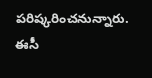పరిష్కరించనున్నారు. ఈసీ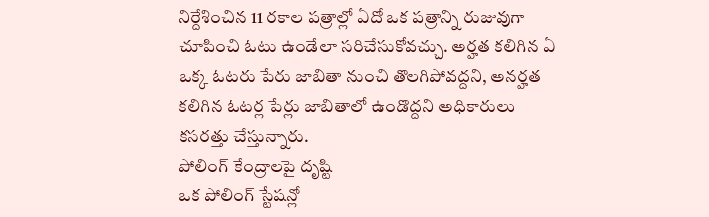నిర్దేశించిన 11 రకాల పత్రాల్లో ఏదో ఒక పత్రాన్ని రుజువుగా చూపించి ఓటు ఉండేలా సరిచేసుకోవచ్చు. అర్హత కలిగిన ఏ ఒక్క ఓటరు పేరు జాబితా నుంచి తొలగిపోవద్దని, అనర్హత కలిగిన ఓటర్ల పేర్లు జాబితాలో ఉండొద్దని అధికారులు కసరత్తు చేస్తున్నారు.
పోలింగ్ కేంద్రాలపై దృష్టి
ఒక పోలింగ్ స్టేషన్లో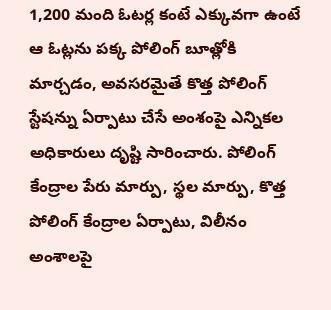1,200 మంది ఓటర్ల కంటే ఎక్కువగా ఉంటే ఆ ఓట్లను పక్క పోలింగ్ బూత్లోకి మార్చడం, అవసరమైతే కొత్త పోలింగ్ స్టేషన్ను ఏర్పాటు చేసే అంశంపై ఎన్నికల అధికారులు దృష్టి సారించారు. పోలింగ్ కేంద్రాల పేరు మార్పు, స్థల మార్పు, కొత్త పోలింగ్ కేంద్రాల ఏర్పాటు, విలీనం అంశాలపై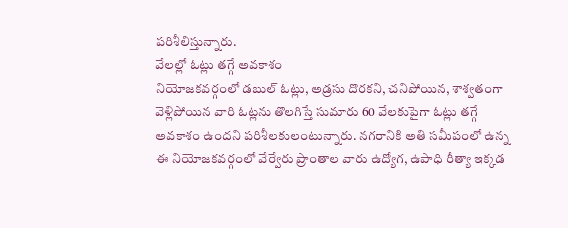పరిశీలిస్తున్నారు.
వేలల్లో ఓట్లు తగ్గే అవకాశం
నియోజకవర్గంలో డబుల్ ఓట్లు, అడ్రసు దొరకని, చనిపోయిన, శాశ్వతంగా వెళ్లిపోయిన వారి ఓట్లను తొలగిస్తే సుమారు 60 వేలకుపైగా ఓట్లు తగ్గే అవకాశం ఉందని పరిశీలకులంటున్నారు. నగరానికి అతి సమీపంలో ఉన్న ఈ నియోజకవర్గంలో వేర్వేరు ప్రాంతాల వారు ఉద్యోగ, ఉపాధి రీత్యా ఇక్కడ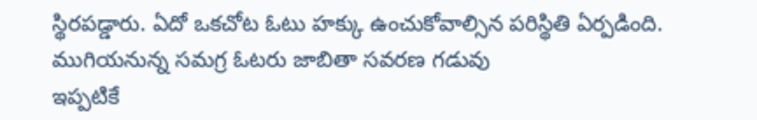స్థిరపడ్డారు. ఏదో ఒకచోట ఓటు హక్కు ఉంచుకోవాల్సిన పరిస్థితి ఏర్పడింది.
ముగియనున్న సమగ్ర ఓటరు జాబితా సవరణ గడువు
ఇప్పటికే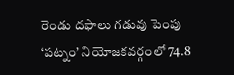రెండు దఫాలు గడువు పెంపు
‘పట్నం’ నియోజకవర్గంలో 74.8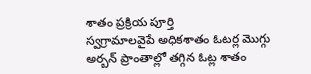శాతం ప్రక్రియ పూర్తి
స్వగ్రామాలవైపే అధికశాతం ఓటర్ల మొగ్గు
అర్బన్ ప్రాంతాల్లో తగ్గిన ఓట్ల శాతం